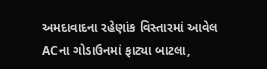અમદાવાદના રહેણાંક વિસ્તારમાં આવેલ ACના ગોડાઉનમાં ફાટ્યા બાટલા,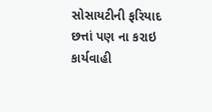સોસાયટીની ફરિયાદ છત્તાં પણ ના કરાઇ કાર્યવાહી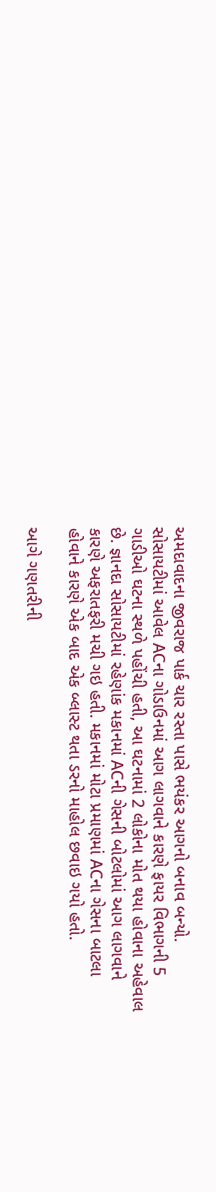અમદાવાદના જીવરાજ પાર્ક ચાર રસ્તા પાસે ભયંકર આગનો બનાવ બન્યો. સોસાયટીમાં આવેલ ACના ગોડાઉનમાં આગ લાગવાને કારણે ફાયર વિભાગની 5 ગાડીઓ ઘટના સ્થળે પહોંચી હતી, આ ઘટનામાં 2 લોકોના મોત થયા હોવાના અહેવાલ છે. જ્ઞાનદા સોસાયટીમાં રહેણાંક મકાનમાં ACની ગેસની બોટલોમાં આગ લાગવાને કારણે અફરાતફરી મચી ગઇ હતી. મકાનમાં મોટા પ્રમાણમાં ACના ગેસના બાટલા હોવાને કારણે એક બાદ એક બ્લાસ્ટ થતા ડરનો માહોલ છવાઇ ગયો હતો.

આગે ગણતરીની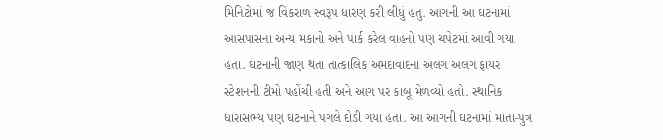મિનિટોમાં જ વિકરાળ સ્વરૂપ ધારણ કરી લીધું હતુ. આગની આ ઘટનામાં આસપાસના અન્ય મકાનો અને પાર્ક કરેલ વાહનો પણ ચપેટમાં આવી ગયા હતા. ઘટનાની જાણ થતા તાત્કાલિક અમદાવાદના અલગ અલગ ફાયર સ્ટેશનની ટીમો પહોંચી હતી અને આગ પર કાબૂ મેળવ્યો હતો. સ્થાનિક ધારાસભ્ય પણ ઘટનાને પગલે દોડી ગયા હતા. આ આગની ઘટનામાં માતા-પુત્ર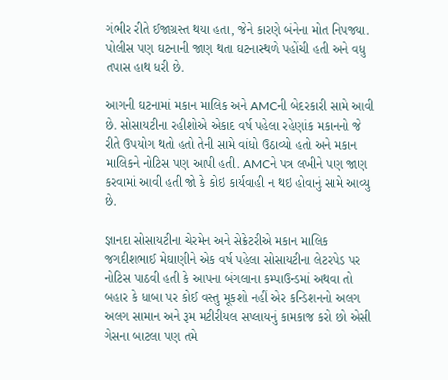ગંભીર રીતે ઈજાગ્રસ્ત થયા હતા, જેને કારણે બંનેના મોત નિપજ્યા. પોલીસ પણ ઘટનાની જાણ થતા ઘટનાસ્થળે પહોંચી હતી અને વધુ તપાસ હાથ ધરી છે.

આગની ઘટનામાં મકાન માલિક અને AMCની બેદરકારી સામે આવી છે. સોસાયટીના રહીશોએ એકાદ વર્ષ પહેલા રહેણાંક મકાનનો જે રીતે ઉપયોગ થતો હતો તેની સામે વાંધો ઉઠાવ્યો હતો અને મકાન માલિકને નોટિસ પણ આપી હતી. AMCને પત્ર લખીને પણ જાણ કરવામાં આવી હતી જો કે કોઇ કાર્યવાહી ન થઇ હોવાનું સામે આવ્યુ છે.

જ્ઞાનદા સોસાયટીના ચેરમેન અને સેક્રેટરીએ મકાન માલિક જગદીશભાઈ મેઘાણીને એક વર્ષ પહેલા સોસાયટીના લેટરપેડ પર નોટિસ પાઠવી હતી કે આપના બંગલાના કમ્પાઉન્ડમાં અથવા તો બહાર કે ધાબા પર કોઈ વસ્તુ મૂકશો નહીં એર કન્ડિશનનો અલગ અલગ સામાન અને રૂમ મટીરીયલ સપ્લાયનું કામકાજ કરો છો એસી ગેસના બાટલા પણ તમે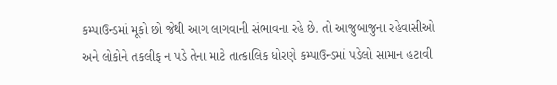કમ્પાઉન્ડમાં મૂકો છો જેથી આગ લાગવાની સંભાવના રહે છે. તો આજુબાજુના રહેવાસીઓ અને લોકોને તકલીફ ન પડે તેના માટે તાત્કાલિક ધોરણે કમ્પાઉન્ડમાં પડેલો સામાન હટાવી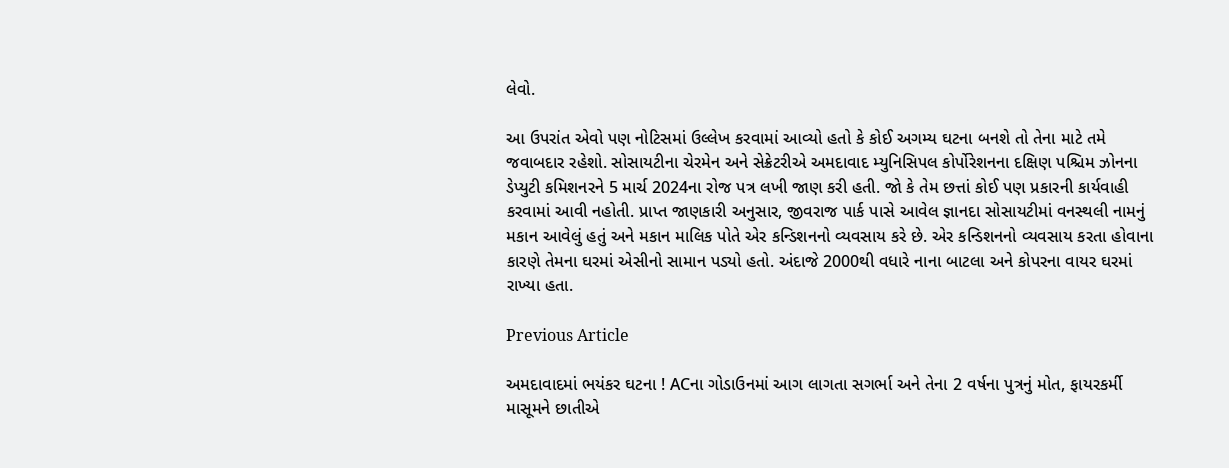લેવો.

આ ઉપરાંત એવો પણ નોટિસમાં ઉલ્લેખ કરવામાં આવ્યો હતો કે કોઈ અગમ્ય ઘટના બનશે તો તેના માટે તમે જવાબદાર રહેશો. સોસાયટીના ચેરમેન અને સેક્રેટરીએ અમદાવાદ મ્યુનિસિપલ કોર્પોરેશનના દક્ષિણ પશ્ચિમ ઝોનના ડેપ્યુટી કમિશનરને 5 માર્ચ 2024ના રોજ પત્ર લખી જાણ કરી હતી. જો કે તેમ છત્તાં કોઈ પણ પ્રકારની કાર્યવાહી કરવામાં આવી નહોતી. પ્રાપ્ત જાણકારી અનુસાર, જીવરાજ પાર્ક પાસે આવેલ જ્ઞાનદા સોસાયટીમાં વનસ્થલી નામનું મકાન આવેલું હતું અને મકાન માલિક પોતે એર કન્ડિશનનો વ્યવસાય કરે છે. એર કન્ડિશનનો વ્યવસાય કરતા હોવાના કારણે તેમના ઘરમાં એસીનો સામાન પડ્યો હતો. અંદાજે 2000થી વધારે નાના બાટલા અને કોપરના વાયર ઘરમાં રાખ્યા હતા.

Previous Article

અમદાવાદમાં ભયંકર ઘટના ! ACના ગોડાઉનમાં આગ લાગતા સગર્ભા અને તેના 2 વર્ષના પુત્રનું મોત, ફાયરકર્મી માસૂમને છાતીએ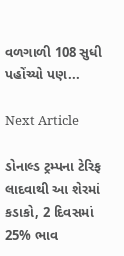વળગાળી 108 સુધી પહોંચ્યો પણ...

Next Article

ડોનાલ્ડ ટ્રમ્પના ટેરિફ લાદવાથી આ શેરમાં કડાકો, 2 દિવસમાં 25% ભાવ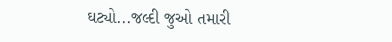ઘટ્યો...જલ્દી જુઓ તમારી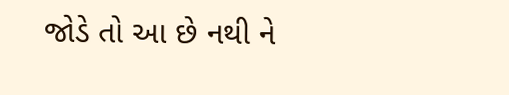જોડે તો આ છે નથી ને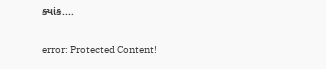ક્યાંક....

error: Protected Content!